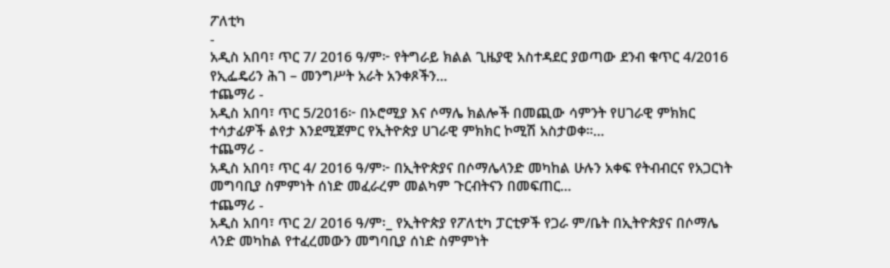ፖለቲካ
-
አዲስ አበባ፣ ጥር 7/ 2016 ዓ/ም፦ የትግራይ ክልል ጊዜያዊ አስተዳደር ያወጣው ደንብ ቁጥር 4/2016 የኢፌዴሪን ሕገ – መንግሥት አራት አንቀጾችን…
ተጨማሪ -
አዲስ አበባ፣ ጥር 5/2016፦ በኦሮሚያ እና ሶማሌ ክልሎች በመጪው ሳምንት የሀገራዊ ምክክር ተሳታፊዎች ልየታ እንደሚጀምር የኢትዮጵያ ሀገራዊ ምክክር ኮሚሽ አስታወቀ።…
ተጨማሪ -
አዲስ አበባ፣ ጥር 4/ 2016 ዓ/ም፦ በኢትዮጵያና በሶማሌላንድ መካከል ሁሉን አቀፍ የትብብርና የአጋርነት መግባቢያ ስምምነት ሰነድ መፈራረም መልካም ጉርብትናን በመፍጠር…
ተጨማሪ -
አዲስ አበባ፣ ጥር 2/ 2016 ዓ/ም፡_ የኢትዮጵያ የፖለቲካ ፓርቲዎች የጋራ ም/ቤት በኢትዮጵያና በሶማሌ ላንድ መካከል የተፈረመውን መግባቢያ ሰነድ ስምምነት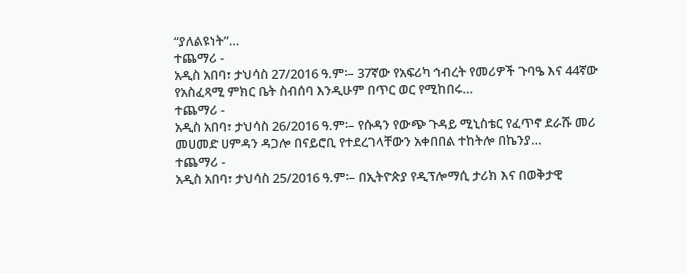“ያለልዩነት”…
ተጨማሪ -
አዲስ አበባ፣ ታህሳስ 27/2016 ዓ.ም፡– 37ኛው የአፍሪካ ኅብረት የመሪዎች ጉባዔ እና 44ኛው የአስፈጻሚ ምክር ቤት ስብሰባ እንዲሁም በጥር ወር የሚከበሩ…
ተጨማሪ -
አዲስ አበባ፣ ታህሳስ 26/2016 ዓ.ም፡– የሱዳን የውጭ ጉዳይ ሚኒስቴር የፈጥኖ ደራሹ መሪ መሀመድ ሀምዳን ዳጋሎ በናይሮቢ የተደረገላቸውን አቀበበል ተከትሎ በኬንያ…
ተጨማሪ -
አዲስ አበባ፣ ታህሳስ 25/2016 ዓ.ም፡– በኢትዮጵያ የዲፕሎማሲ ታሪክ እና በወቅታዊ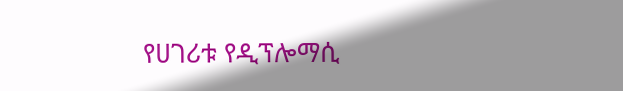የሀገሪቱ የዲፕሎማሲ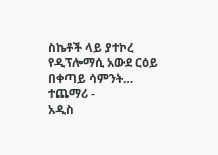ስኬቶች ላይ ያተኮረ የዲፕሎማሲ አውደ ርዕይ በቀጣይ ሳምንት…
ተጨማሪ -
አዲስ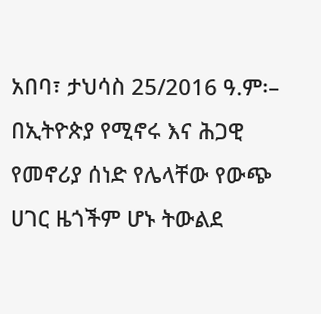አበባ፣ ታህሳስ 25/2016 ዓ.ም፡– በኢትዮጵያ የሚኖሩ እና ሕጋዊ የመኖሪያ ሰነድ የሌላቸው የውጭ ሀገር ዜጎችም ሆኑ ትውልደ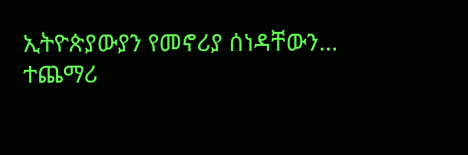ኢትዮጵያውያን የመኖሪያ ሰነዳቸውን…
ተጨማሪ